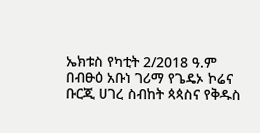ኤክቱስ የካቲት 2/2018 ዓ.ም
በብፁዕ አቡነ ገሪማ የጌዴኦ ኮሬና ቡርጂ ሀገረ ስብከት ጳጳስና የቅዱስ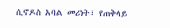ሲኖዶስ አባል መሪነት፣ የጠቅላይ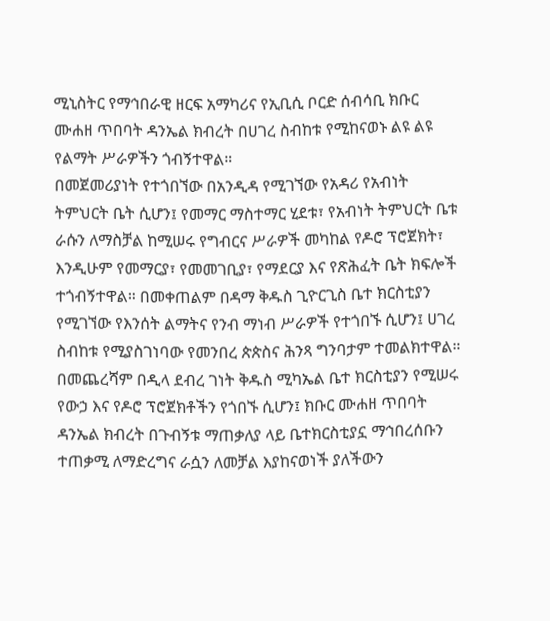ሚኒስትር የማኅበራዊ ዘርፍ አማካሪና የኢቢሲ ቦርድ ሰብሳቢ ክቡር ሙሐዘ ጥበባት ዳንኤል ክብረት በሀገረ ስብከቱ የሚከናወኑ ልዩ ልዩ የልማት ሥራዎችን ጎብኝተዋል።
በመጀመሪያነት የተጎበኘው በአንዲዳ የሚገኘው የአዳሪ የአብነት ትምህርት ቤት ሲሆን፤ የመማር ማስተማር ሂደቱ፣ የአብነት ትምህርት ቤቱ ራሱን ለማስቻል ከሚሠሩ የግብርና ሥራዎች መካከል የዶሮ ፕሮጀክት፣ እንዲሁም የመማርያ፣ የመመገቢያ፣ የማደርያ እና የጽሕፈት ቤት ክፍሎች ተጎብኝተዋል። በመቀጠልም በዳማ ቅዱስ ጊዮርጊስ ቤተ ክርስቲያን የሚገኘው የእንሰት ልማትና የንብ ማነብ ሥራዎች የተጎበኙ ሲሆን፤ ሀገረ ስብከቱ የሚያስገነባው የመንበረ ጵጵስና ሕንጻ ግንባታም ተመልክተዋል።
በመጨረሻም በዲላ ደብረ ገነት ቅዱስ ሚካኤል ቤተ ክርስቲያን የሚሠሩ የውኃ እና የዶሮ ፕሮጀክቶችን የጎበኙ ሲሆን፤ ክቡር ሙሐዘ ጥበባት ዳንኤል ክብረት በጉብኝቱ ማጠቃለያ ላይ ቤተክርስቲያኗ ማኅበረሰቡን ተጠቃሚ ለማድረግና ራሷን ለመቻል እያከናወነች ያለችውን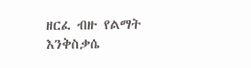ዘርፈ ብዙ የልማት እንቅስቃሴ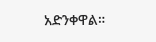አድንቀዋል።